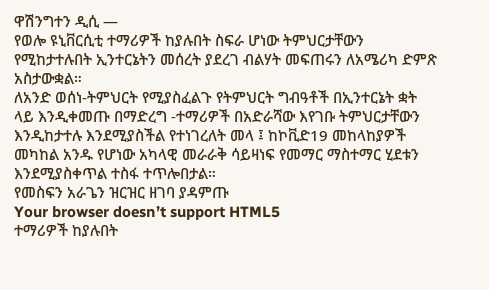ዋሽንግተን ዲሲ —
የወሎ ዩኒቨርሲቲ ተማሪዎች ከያሉበት ስፍራ ሆነው ትምህርታቸውን የሚከታተሉበት ኢንተርኔትን መሰረት ያደረገ ብልሃት መፍጠሩን ለአሜሪካ ድምጽ አስታውቋል።
ለአንድ ወሰነ-ትምህርት የሚያስፈልጉ የትምህርት ግብዓቶች በኢንተርኔት ቋት ላይ እንዲቀመጡ በማድረግ -ተማሪዎች በአድራሻው እየገቡ ትምህርታቸውን እንዲከታተሉ እንደሚያስችል የተነገረለት መላ ፤ ከኮቪድ19 መከላከያዎች መካከል አንዱ የሆነው አካላዊ መራራቅ ሳይዛነፍ የመማር ማስተማር ሂደቱን እንደሚያስቀጥል ተስፋ ተጥሎበታል።
የመስፍን አራጌን ዝርዝር ዘገባ ያዳምጡ
Your browser doesn’t support HTML5
ተማሪዎች ከያሉበት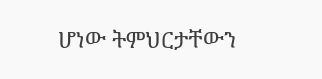ሆነው ትምህርታቸውን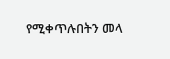የሚቀጥሉበትን መላ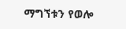ማግኘቱን የወሎ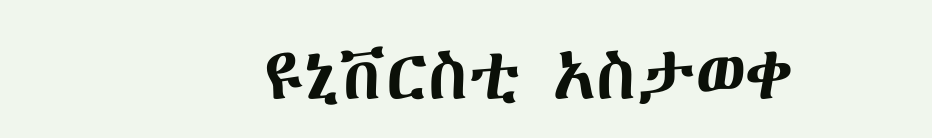ዩኒቨርስቲ አስታወቀ